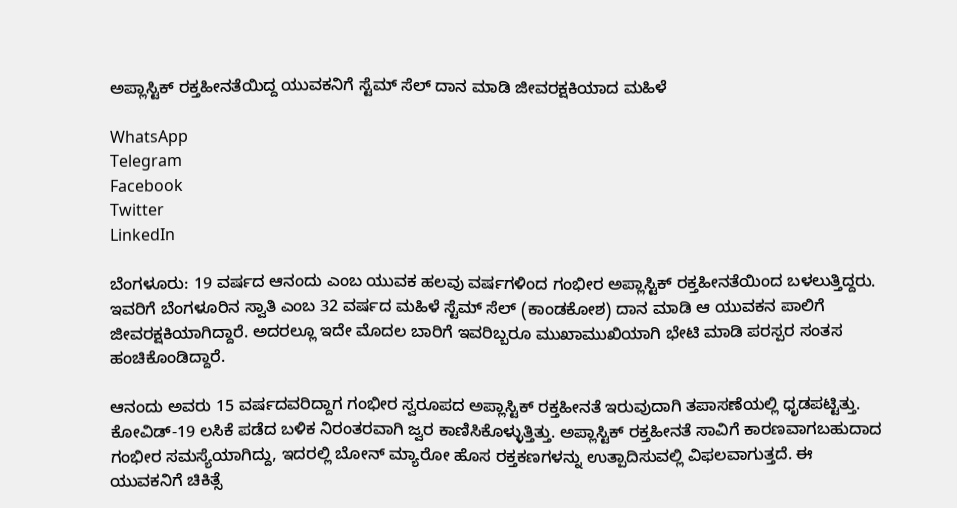ಅಪ್ಲಾಸ್ಟಿಕ್ ರಕ್ತಹೀನತೆಯಿದ್ದ ಯುವಕನಿಗೆ ಸ್ಟೆಮ್ ಸೆಲ್ ದಾನ ಮಾಡಿ ಜೀವರಕ್ಷಕಿಯಾದ ಮಹಿಳೆ

WhatsApp
Telegram
Facebook
Twitter
LinkedIn

ಬೆಂಗಳೂರು: 19 ವರ್ಷದ ಆನಂದು ಎಂಬ ಯುವಕ ಹಲವು ವರ್ಷಗಳಿಂದ ಗಂಭೀರ ಅಪ್ಲಾಸ್ಟಿಕ್ ರಕ್ತಹೀನತೆಯಿಂದ ಬಳಲುತ್ತಿದ್ದರು. ಇವರಿಗೆ ಬೆಂಗಳೂರಿನ ಸ್ವಾತಿ ಎಂಬ 32 ವರ್ಷದ ಮಹಿಳೆ ಸ್ಟೆಮ್ ಸೆಲ್ (ಕಾಂಡಕೋಶ) ದಾನ ಮಾಡಿ ಆ ಯುವಕನ ಪಾಲಿಗೆ ಜೀವರಕ್ಷಕಿಯಾಗಿದ್ದಾರೆ. ಅದರಲ್ಲೂ ಇದೇ ಮೊದಲ ಬಾರಿಗೆ ಇವರಿಬ್ಬರೂ ಮುಖಾಮುಖಿಯಾಗಿ ಭೇಟಿ ಮಾಡಿ ಪರಸ್ಪರ ಸಂತಸ ಹಂಚಿಕೊಂಡಿದ್ದಾರೆ.

ಆನಂದು ಅವರು 15 ವರ್ಷದವರಿದ್ದಾಗ ಗಂಭೀರ ಸ್ವರೂಪದ ಅಪ್ಲಾಸ್ಟಿಕ್ ರಕ್ತಹೀನತೆ ಇರುವುದಾಗಿ ತಪಾಸಣೆಯಲ್ಲಿ ಧೃಡಪಟ್ಟಿತ್ತು. ಕೋವಿಡ್-19 ಲಸಿಕೆ ಪಡೆದ ಬಳಿಕ ನಿರಂತರವಾಗಿ ಜ್ವರ ಕಾಣಿಸಿಕೊಳ್ಳುತ್ತಿತ್ತು. ಅಪ್ಲಾಸ್ಟಿಕ್ ರಕ್ತಹೀನತೆ ಸಾವಿಗೆ ಕಾರಣವಾಗಬಹುದಾದ ಗಂಭೀರ ಸಮಸ್ಯೆಯಾಗಿದ್ದು, ಇದರಲ್ಲಿ ಬೋನ್ ಮ್ಯಾರೋ ಹೊಸ ರಕ್ತಕಣಗಳನ್ನು ಉತ್ಪಾದಿಸುವಲ್ಲಿ ವಿಫಲವಾಗುತ್ತದೆ. ಈ ಯುವಕನಿಗೆ ಚಿಕಿತ್ಸೆ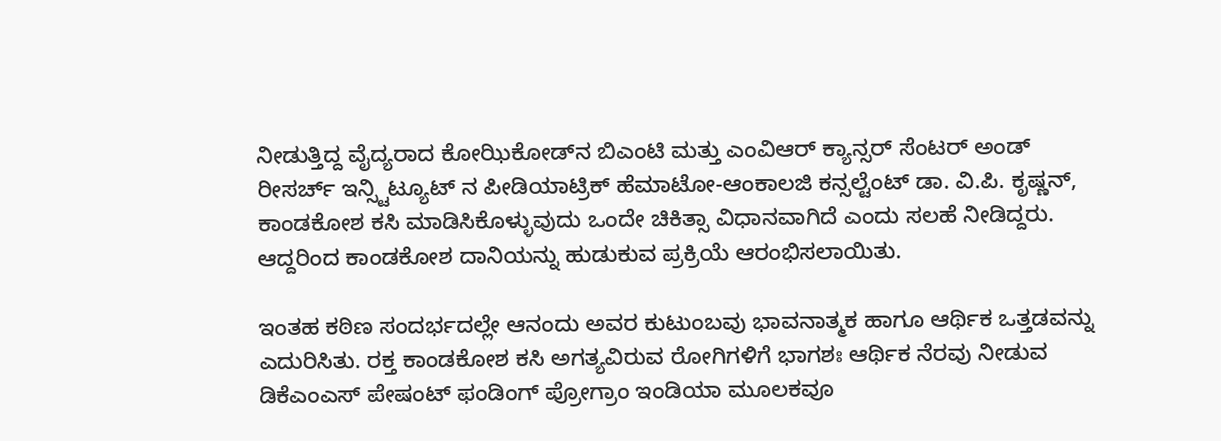ನೀಡುತ್ತಿದ್ದ ವೈದ್ಯರಾದ ಕೋಝಿಕೋಡ್‌ನ ಬಿಎಂಟಿ ಮತ್ತು ಎಂವಿಆರ್ ಕ್ಯಾನ್ಸರ್ ಸೆಂಟರ್ ಅಂಡ್ ರೀಸರ್ಚ್ ಇನ್ಸ್ಟಿಟ್ಯೂಟ್ ನ ಪೀಡಿಯಾಟ್ರಿಕ್ ಹೆಮಾಟೋ-ಆಂಕಾಲಜಿ ಕನ್ಸಲ್ಟೆಂಟ್ ಡಾ. ವಿ.ಪಿ. ಕೃಷ್ಣನ್, ಕಾಂಡಕೋಶ ಕಸಿ ಮಾಡಿಸಿಕೊಳ್ಳುವುದು ಒಂದೇ ಚಿಕಿತ್ಸಾ ವಿಧಾನವಾಗಿದೆ ಎಂದು ಸಲಹೆ ನೀಡಿದ್ದರು. ಆದ್ದರಿಂದ ಕಾಂಡಕೋಶ ದಾನಿಯನ್ನು ಹುಡುಕುವ ಪ್ರಕ್ರಿಯೆ ಆರಂಭಿಸಲಾಯಿತು.

ಇಂತಹ ಕಠಿಣ ಸಂದರ್ಭದಲ್ಲೇ ಆನಂದು ಅವರ ಕುಟುಂಬವು ಭಾವನಾತ್ಮಕ ಹಾಗೂ ಆರ್ಥಿಕ ಒತ್ತಡವನ್ನು ಎದುರಿಸಿತು. ರಕ್ತ ಕಾಂಡಕೋಶ ಕಸಿ ಅಗತ್ಯವಿರುವ ರೋಗಿಗಳಿಗೆ ಭಾಗಶಃ ಆರ್ಥಿಕ ನೆರವು ನೀಡುವ ಡಿಕೆಎಂಎಸ್ ಪೇಷಂಟ್ ಫಂಡಿಂಗ್ ಪ್ರೋಗ್ರಾಂ ಇಂಡಿಯಾ ಮೂಲಕವೂ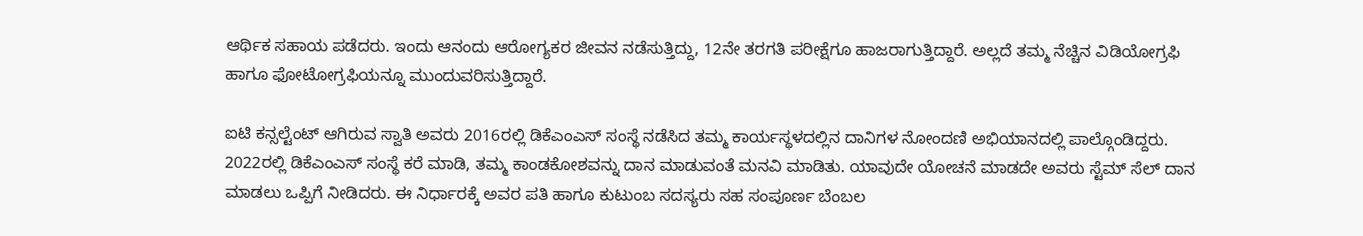ಆರ್ಥಿಕ ಸಹಾಯ ಪಡೆದರು. ಇಂದು ಆನಂದು ಆರೋಗ್ಯಕರ ಜೀವನ ನಡೆಸುತ್ತಿದ್ದು, 12ನೇ ತರಗತಿ ಪರೀಕ್ಷೆಗೂ ಹಾಜರಾಗುತ್ತಿದ್ದಾರೆ. ಅಲ್ಲದೆ ತಮ್ಮ ನೆಚ್ಚಿನ ವಿಡಿಯೋಗ್ರಫಿ ಹಾಗೂ ಫೋಟೋಗ್ರಫಿಯನ್ನೂ ಮುಂದುವರಿಸುತ್ತಿದ್ದಾರೆ.

ಐಟಿ ಕನ್ಸಲ್ಟೆಂಟ್ ಆಗಿರುವ ಸ್ವಾತಿ ಅವರು 2016ರಲ್ಲಿ ಡಿಕೆಎಂಎಸ್ ಸಂಸ್ಥೆ ನಡೆಸಿದ ತಮ್ಮ ಕಾರ್ಯಸ್ಥಳದಲ್ಲಿನ ದಾನಿಗಳ ನೋಂದಣಿ ಅಭಿಯಾನದಲ್ಲಿ ಪಾಲ್ಗೊಂಡಿದ್ದರು. 2022ರಲ್ಲಿ ಡಿಕೆಎಂಎಸ್ ಸಂಸ್ಥೆ ಕರೆ ಮಾಡಿ, ತಮ್ಮ ಕಾಂಡಕೋಶವನ್ನು ದಾನ ಮಾಡುವಂತೆ ಮನವಿ ಮಾಡಿತು. ಯಾವುದೇ ಯೋಚನೆ ಮಾಡದೇ ಅವರು ಸ್ಟೆಮ್ ಸೆಲ್ ದಾನ ಮಾಡಲು ಒಪ್ಪಿಗೆ ನೀಡಿದರು. ಈ ನಿರ್ಧಾರಕ್ಕೆ ಅವರ ಪತಿ ಹಾಗೂ ಕುಟುಂಬ ಸದಸ್ಯರು ಸಹ ಸಂಪೂರ್ಣ ಬೆಂಬಲ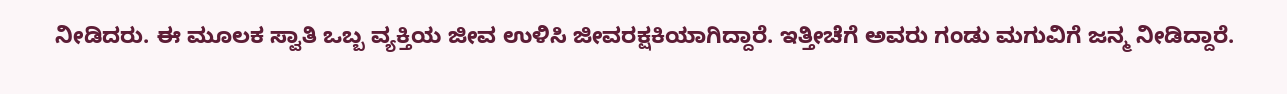ನೀಡಿದರು. ಈ ಮೂಲಕ ಸ್ವಾತಿ ಒಬ್ಬ ವ್ಯಕ್ತಿಯ ಜೀವ ಉಳಿಸಿ ಜೀವರಕ್ಷಕಿಯಾಗಿದ್ದಾರೆ. ಇತ್ತೀಚೆಗೆ ಅವರು ಗಂಡು ಮಗುವಿಗೆ ಜನ್ಮ ನೀಡಿದ್ದಾರೆ.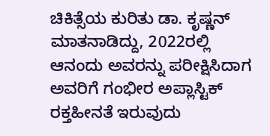ಚಿಕಿತ್ಸೆಯ ಕುರಿತು ಡಾ. ಕೃಷ್ಣನ್ ಮಾತನಾಡಿದ್ದು, 2022ರಲ್ಲಿ ಆನಂದು ಅವರನ್ನು ಪರೀಕ್ಷಿಸಿದಾಗ ಅವರಿಗೆ ಗಂಭೀರ ಅಪ್ಲಾಸ್ಟಿಕ್ ರಕ್ತಹೀನತೆ ಇರುವುದು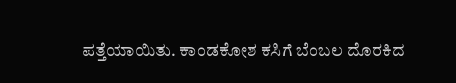ಪತ್ತೆಯಾಯಿತು. ಕಾಂಡಕೋಶ ಕಸಿಗೆ ಬೆಂಬಲ ದೊರಕಿದ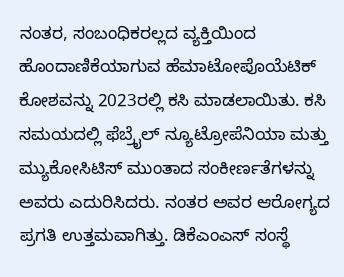ನಂತರ, ಸಂಬಂಧಿಕರಲ್ಲದ ವ್ಯಕ್ತಿಯಿಂದ ಹೊಂದಾಣಿಕೆಯಾಗುವ ಹೆಮಾಟೋಪೊಯೆಟಿಕ್ ಕೋಶವನ್ನು 2023ರಲ್ಲಿ ಕಸಿ ಮಾಡಲಾಯಿತು. ಕಸಿ ಸಮಯದಲ್ಲಿ ಫೆಬ್ರೈಲ್ ನ್ಯೂಟ್ರೋಪೆನಿಯಾ ಮತ್ತು ಮ್ಯುಕೋಸಿಟಿಸ್ ಮುಂತಾದ ಸಂಕೀರ್ಣತೆಗಳನ್ನು ಅವರು ಎದುರಿಸಿದರು. ನಂತರ ಅವರ ಆರೋಗ್ಯದ ಪ್ರಗತಿ ಉತ್ತಮವಾಗಿತ್ತು. ಡಿಕೆಎಂಎಸ್ ಸಂಸ್ಥೆ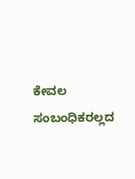ಕೇವಲ ಸಂಬಂಧಿಕರಲ್ಲದ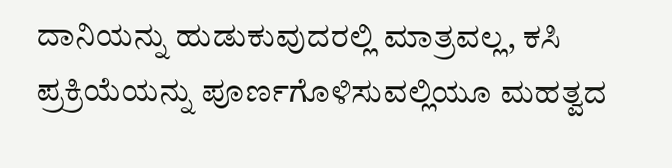ದಾನಿಯನ್ನು ಹುಡುಕುವುದರಲ್ಲಿ ಮಾತ್ರವಲ್ಲ, ಕಸಿ ಪ್ರಕ್ರಿಯೆಯನ್ನು ಪೂರ್ಣಗೊಳಿಸುವಲ್ಲಿಯೂ ಮಹತ್ವದ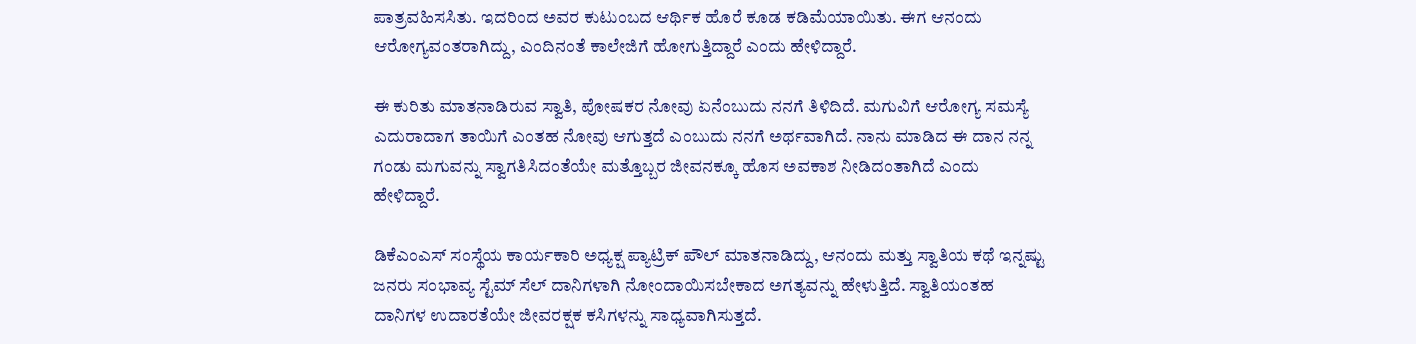ಪಾತ್ರವಹಿಸಸಿತು. ಇದರಿಂದ ಅವರ ಕುಟುಂಬದ ಆರ್ಥಿಕ ಹೊರೆ ಕೂಡ ಕಡಿಮೆಯಾಯಿತು. ಈಗ ಆನಂದು ಆರೋಗ್ಯವಂತರಾಗಿದ್ದು, ಎಂದಿನಂತೆ ಕಾಲೇಜಿಗೆ ಹೋಗುತ್ತಿದ್ದಾರೆ ಎಂದು ಹೇಳಿದ್ದಾರೆ.

ಈ ಕುರಿತು ಮಾತನಾಡಿರುವ ಸ್ವಾತಿ, ಪೋಷಕರ ನೋವು ಏನೆಂಬುದು ನನಗೆ ತಿಳಿದಿದೆ. ಮಗುವಿಗೆ ಆರೋಗ್ಯ ಸಮಸ್ಯೆ ಎದುರಾದಾಗ ತಾಯಿಗೆ ಎಂತಹ ನೋವು ಆಗುತ್ತದೆ ಎಂಬುದು ನನಗೆ ಅರ್ಥವಾಗಿದೆ. ನಾನು ಮಾಡಿದ ಈ ದಾನ ನನ್ನ ಗಂಡು ಮಗುವನ್ನು ಸ್ವಾಗತಿಸಿದಂತೆಯೇ ಮತ್ತೊಬ್ಬರ ಜೀವನಕ್ಕೂ ಹೊಸ ಅವಕಾಶ ನೀಡಿದಂತಾಗಿದೆ ಎಂದು ಹೇಳಿದ್ದಾರೆ.

ಡಿಕೆಎಂಎಸ್ ಸಂಸ್ಥೆಯ ಕಾರ್ಯಕಾರಿ ಅಧ್ಯಕ್ಷ ಪ್ಯಾಟ್ರಿಕ್ ಪೌಲ್ ಮಾತನಾಡಿದ್ದು, ಆನಂದು ಮತ್ತು ಸ್ವಾತಿಯ ಕಥೆ ಇನ್ನಷ್ಟು ಜನರು ಸಂಭಾವ್ಯ ಸ್ಟೆಮ್ ಸೆಲ್ ದಾನಿಗಳಾಗಿ ನೋಂದಾಯಿಸಬೇಕಾದ ಅಗತ್ಯವನ್ನು ಹೇಳುತ್ತಿದೆ. ಸ್ವಾತಿಯಂತಹ ದಾನಿಗಳ ಉದಾರತೆಯೇ ಜೀವರಕ್ಷಕ ಕಸಿಗಳನ್ನು ಸಾಧ್ಯವಾಗಿಸುತ್ತದೆ.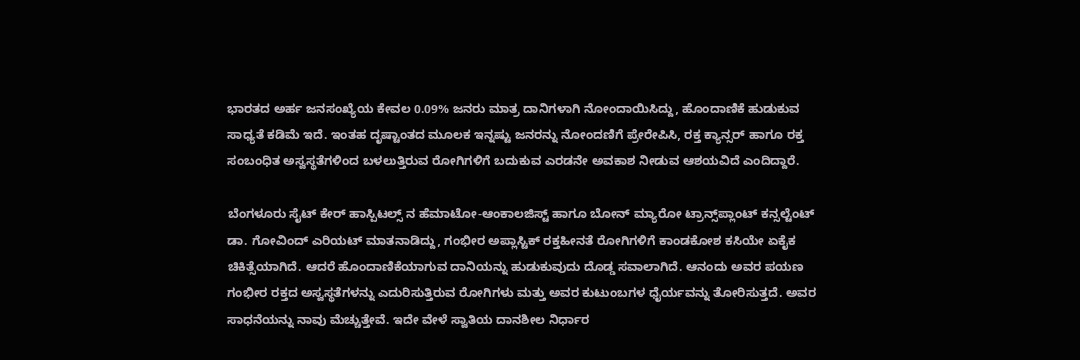ಭಾರತದ ಅರ್ಹ ಜನಸಂಖ್ಯೆಯ ಕೇವಲ 0.09% ಜನರು ಮಾತ್ರ ದಾನಿಗಳಾಗಿ ನೋಂದಾಯಿಸಿದ್ದು, ಹೊಂದಾಣಿಕೆ ಹುಡುಕುವ ಸಾಧ್ಯತೆ ಕಡಿಮೆ ಇದೆ. ಇಂತಹ ದೃಷ್ಟಾಂತದ ಮೂಲಕ ಇನ್ನಷ್ಟು ಜನರನ್ನು ನೋಂದಣಿಗೆ ಪ್ರೇರೇಪಿಸಿ, ರಕ್ತ ಕ್ಯಾನ್ಸರ್ ಹಾಗೂ ರಕ್ತ ಸಂಬಂಧಿತ ಅಸ್ವಸ್ಥತೆಗಳಿಂದ ಬಳಲುತ್ತಿರುವ ರೋಗಿಗಳಿಗೆ ಬದುಕುವ ಎರಡನೇ ಅವಕಾಶ ನೀಡುವ ಆಶಯವಿದೆ ಎಂದಿದ್ದಾರೆ.

ಬೆಂಗಳೂರು ಸೈಟ್ ಕೇರ್ ಹಾಸ್ಪಿಟಲ್ಸ್ ನ ಹೆಮಾಟೋ-ಆಂಕಾಲಜಿಸ್ಟ್ ಹಾಗೂ ಬೋನ್ ಮ್ಯಾರೋ ಟ್ರಾನ್ಸ್‌ಪ್ಲಾಂಟ್ ಕನ್ಸಲ್ಟೆಂಟ್ ಡಾ. ಗೋವಿಂದ್ ಎರಿಯಟ್ ಮಾತನಾಡಿದ್ದು, ಗಂಭೀರ ಅಪ್ಲಾಸ್ಟಿಕ್ ರಕ್ತಹೀನತೆ ರೋಗಿಗಳಿಗೆ ಕಾಂಡಕೋಶ ಕಸಿಯೇ ಏಕೈಕ ಚಿಕಿತ್ಸೆಯಾಗಿದೆ. ಆದರೆ ಹೊಂದಾಣಿಕೆಯಾಗುವ ದಾನಿಯನ್ನು ಹುಡುಕುವುದು ದೊಡ್ಡ ಸವಾಲಾಗಿದೆ. ಆನಂದು ಅವರ ಪಯಣ ಗಂಭೀರ ರಕ್ತದ ಅಸ್ವಸ್ಥತೆಗಳನ್ನು ಎದುರಿಸುತ್ತಿರುವ ರೋಗಿಗಳು ಮತ್ತು ಅವರ ಕುಟುಂಬಗಳ ಧೈರ್ಯವನ್ನು ತೋರಿಸುತ್ತದೆ. ಅವರ ಸಾಧನೆಯನ್ನು ನಾವು ಮೆಚ್ಚುತ್ತೇವೆ. ಇದೇ ವೇಳೆ ಸ್ವಾತಿಯ ದಾನಶೀಲ ನಿರ್ಧಾರ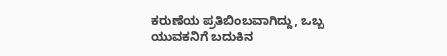ಕರುಣೆಯ ಪ್ರತಿಬಿಂಬವಾಗಿದ್ದು, ಒಬ್ಬ ಯುವಕನಿಗೆ ಬದುಕಿನ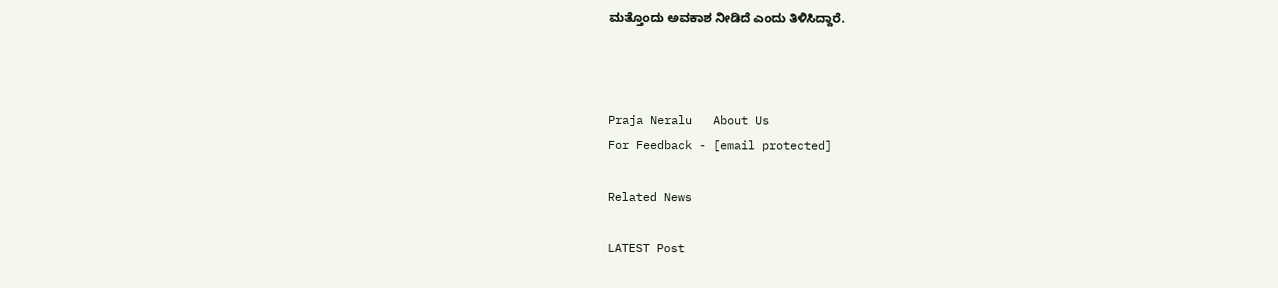ಮತ್ತೊಂದು ಅವಕಾಶ ನೀಡಿದೆ ಎಂದು ತಿಳಿಸಿದ್ದಾರೆ.



Praja Neralu   About Us
For Feedback - [email protected]

Related News

LATEST Post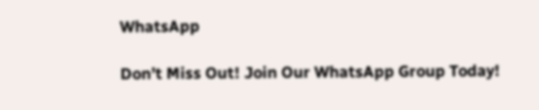WhatsApp

Don’t Miss Out! Join Our WhatsApp Group Today!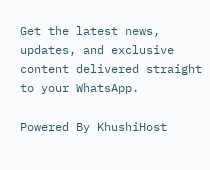Get the latest news, updates, and exclusive content delivered straight to your WhatsApp.

Powered By KhushiHost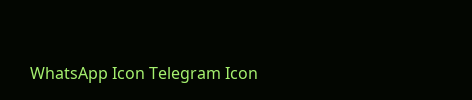WhatsApp Icon Telegram Icon